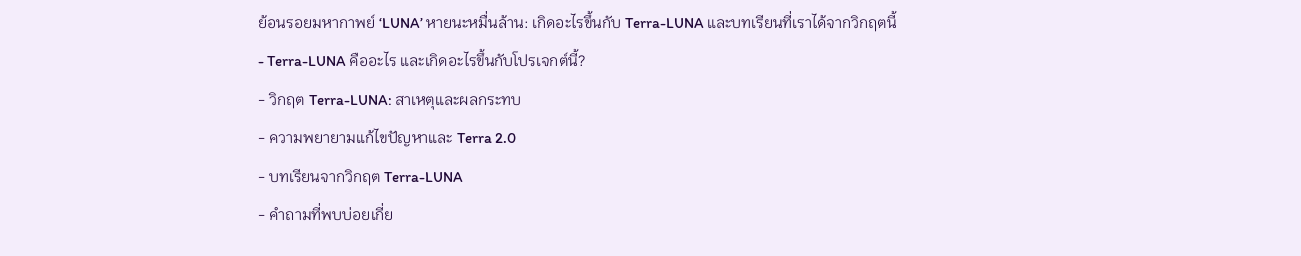ย้อนรอยมหากาพย์ ‘LUNA’ หายนะหมื่นล้าน: เกิดอะไรขึ้นกับ Terra-LUNA และบทเรียนที่เราได้จากวิกฤตนี้
- Terra-LUNA คืออะไร และเกิดอะไรขึ้นกับโปรเจกต์นี้?
- วิกฤต Terra-LUNA: สาเหตุและผลกระทบ
- ความพยายามแก้ไขปัญหาและ Terra 2.0
- บทเรียนจากวิกฤต Terra-LUNA
- คำถามที่พบบ่อยเกี่ย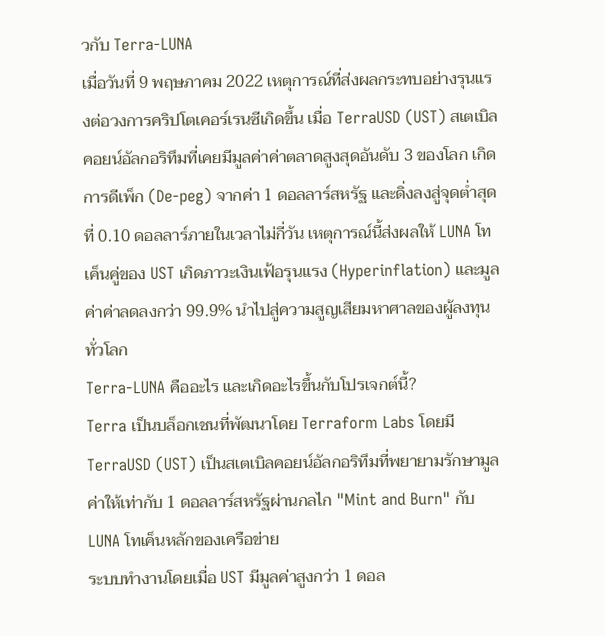วกับ Terra-LUNA
เมื่อวันที่ 9 พฤษภาคม 2022 เหตุการณ์ที่ส่งผลกระทบอย่างรุนแรงต่อวงการคริปโตเคอร์เรนซีเกิดขึ้น เมื่อ TerraUSD (UST) สเตเบิลคอยน์อัลกอริทึมที่เคยมีมูลค่าค่าตลาดสูงสุดอันดับ 3 ของโลก เกิดการดีเพ็ก (De-peg) จากค่า 1 ดอลลาร์สหรัฐ และดิ่งลงสู่จุดต่ำสุดที่ 0.10 ดอลลาร์ภายในเวลาไม่กี่วัน เหตุการณ์นี้ส่งผลให้ LUNA โทเค็นคู่ของ UST เกิดภาวะเงินเฟ้อรุนแรง (Hyperinflation) และมูลค่าค่าลดลงกว่า 99.9% นำไปสู่ความสูญเสียมหาศาลของผู้ลงทุนทั่วโลก
Terra-LUNA คืออะไร และเกิดอะไรขึ้นกับโปรเจกต์นี้?
Terra เป็นบล็อกเชนที่พัฒนาโดย Terraform Labs โดยมี TerraUSD (UST) เป็นสเตเบิลคอยน์อัลกอริทึมที่พยายามรักษามูลค่าให้เท่ากับ 1 ดอลลาร์สหรัฐผ่านกลไก "Mint and Burn" กับ LUNA โทเค็นหลักของเครือข่าย
ระบบทำงานโดยเมื่อ UST มีมูลค่าสูงกว่า 1 ดอล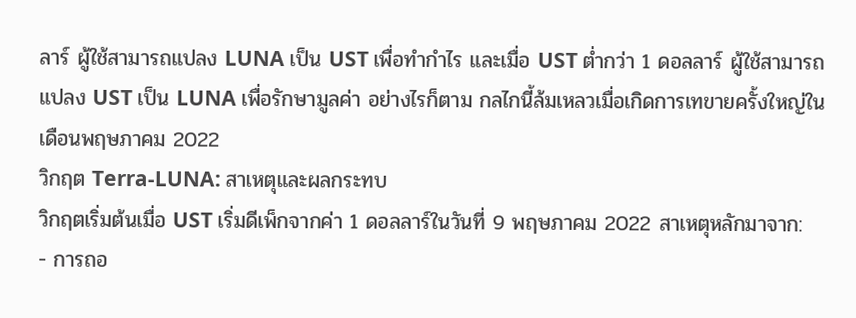ลาร์ ผู้ใช้สามารถแปลง LUNA เป็น UST เพื่อทำกำไร และเมื่อ UST ต่ำกว่า 1 ดอลลาร์ ผู้ใช้สามารถแปลง UST เป็น LUNA เพื่อรักษามูลค่า อย่างไรก็ตาม กลไกนี้ล้มเหลวเมื่อเกิดการเทขายครั้งใหญ่ในเดือนพฤษภาคม 2022
วิกฤต Terra-LUNA: สาเหตุและผลกระทบ
วิกฤตเริ่มต้นเมื่อ UST เริ่มดีเพ็กจากค่า 1 ดอลลาร์ในวันที่ 9 พฤษภาคม 2022 สาเหตุหลักมาจาก:
- การถอ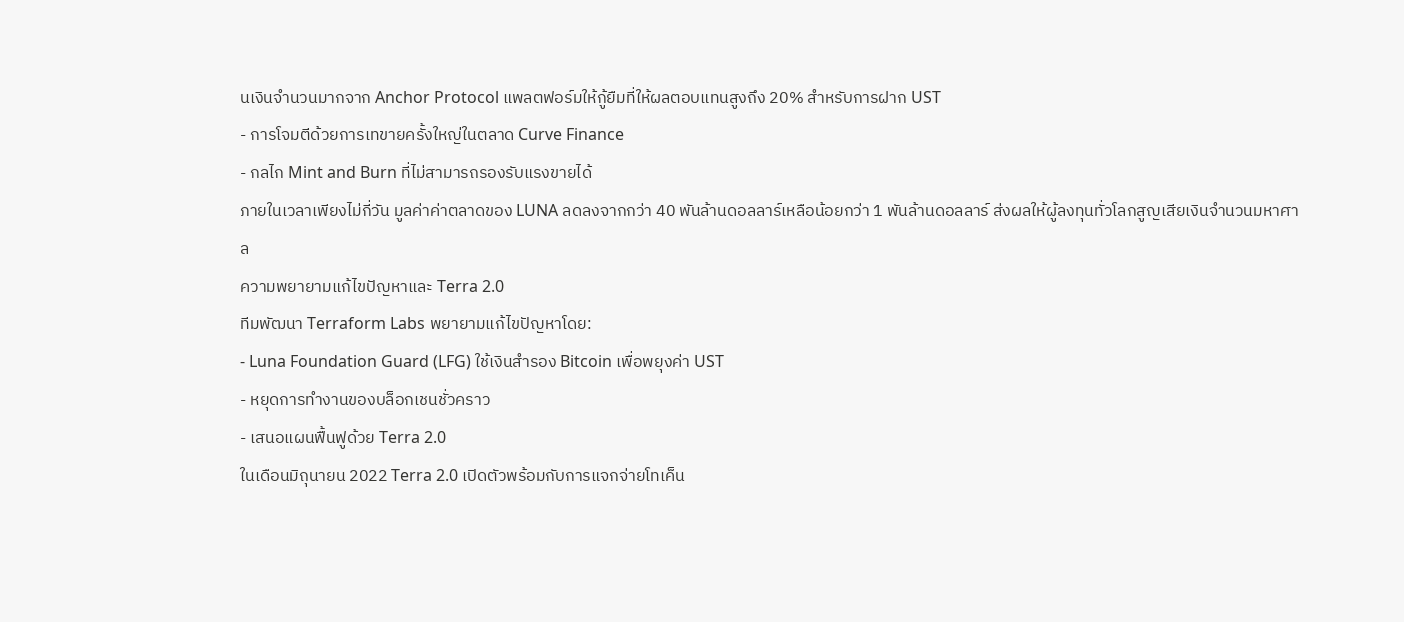นเงินจำนวนมากจาก Anchor Protocol แพลตฟอร์มให้กู้ยืมที่ให้ผลตอบแทนสูงถึง 20% สำหรับการฝาก UST
- การโจมตีด้วยการเทขายครั้งใหญ่ในตลาด Curve Finance
- กลไก Mint and Burn ที่ไม่สามารถรองรับแรงขายได้
ภายในเวลาเพียงไม่กี่วัน มูลค่าค่าตลาดของ LUNA ลดลงจากกว่า 40 พันล้านดอลลาร์เหลือน้อยกว่า 1 พันล้านดอลลาร์ ส่งผลให้ผู้ลงทุนทั่วโลกสูญเสียเงินจำนวนมหาศาล
ความพยายามแก้ไขปัญหาและ Terra 2.0
ทีมพัฒนา Terraform Labs พยายามแก้ไขปัญหาโดย:
- Luna Foundation Guard (LFG) ใช้เงินสำรอง Bitcoin เพื่อพยุงค่า UST
- หยุดการทำงานของบล็อกเชนชั่วคราว
- เสนอแผนฟื้นฟูด้วย Terra 2.0
ในเดือนมิถุนายน 2022 Terra 2.0 เปิดตัวพร้อมกับการแจกจ่ายโทเค็น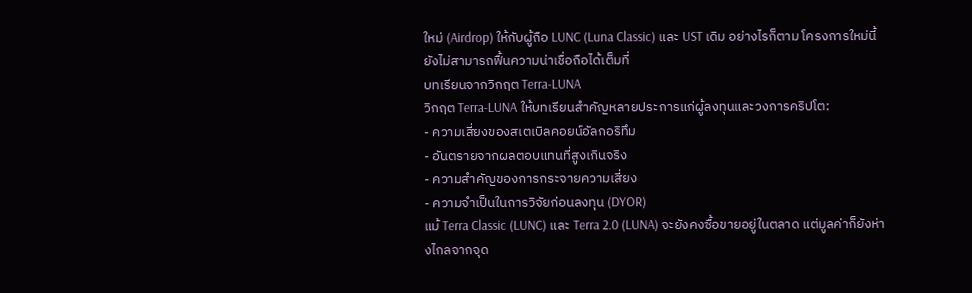ใหม่ (Airdrop) ให้กับผู้ถือ LUNC (Luna Classic) และ UST เดิม อย่างไรก็ตาม โครงการใหม่นี้ยังไม่สามารถฟื้นความน่าเชื่อถือได้เต็มที่
บทเรียนจากวิกฤต Terra-LUNA
วิกฤต Terra-LUNA ให้บทเรียนสำคัญหลายประการแก่ผู้ลงทุนและวงการคริปโต:
- ความเสี่ยงของสเตเบิลคอยน์อัลกอริทึม
- อันตรายจากผลตอบแทนที่สูงเกินจริง
- ความสำคัญของการกระจายความเสี่ยง
- ความจำเป็นในการวิจัยก่อนลงทุน (DYOR)
แม้ Terra Classic (LUNC) และ Terra 2.0 (LUNA) จะยังคงซื้อขายอยู่ในตลาด แต่มูลค่าก็ยังห่างไกลจากจุด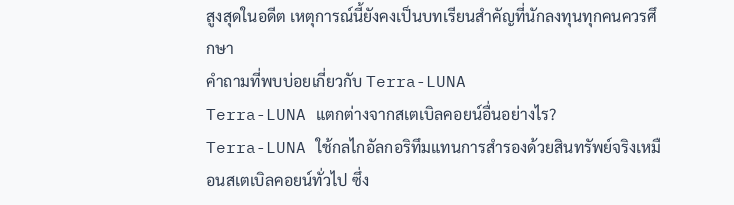สูงสุดในอดีต เหตุการณ์นี้ยังคงเป็นบทเรียนสำคัญที่นักลงทุนทุกคนควรศึกษา
คำถามที่พบบ่อยเกี่ยวกับ Terra-LUNA
Terra-LUNA แตกต่างจากสเตเบิลคอยน์อื่นอย่างไร?
Terra-LUNA ใช้กลไกอัลกอริทึมแทนการสำรองด้วยสินทรัพย์จริงเหมือนสเตเบิลคอยน์ทั่วไป ซึ่ง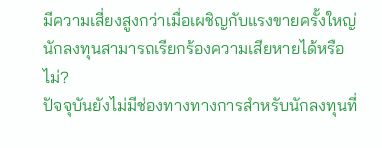มีความเสี่ยงสูงกว่าเมื่อเผชิญกับแรงขายครั้งใหญ่
นักลงทุนสามารถเรียกร้องความเสียหายได้หรือไม่?
ปัจจุบันยังไม่มีช่องทางทางการสำหรับนักลงทุนที่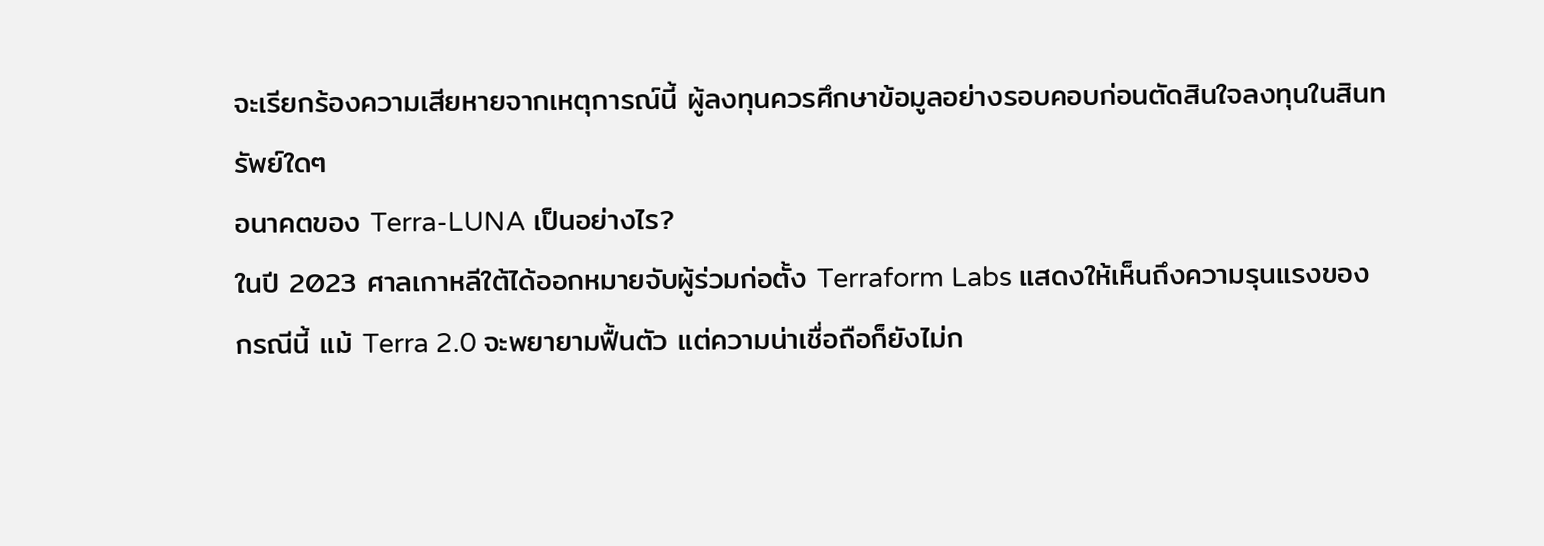จะเรียกร้องความเสียหายจากเหตุการณ์นี้ ผู้ลงทุนควรศึกษาข้อมูลอย่างรอบคอบก่อนตัดสินใจลงทุนในสินทรัพย์ใดๆ
อนาคตของ Terra-LUNA เป็นอย่างไร?
ในปี 2023 ศาลเกาหลีใต้ได้ออกหมายจับผู้ร่วมก่อตั้ง Terraform Labs แสดงให้เห็นถึงความรุนแรงของกรณีนี้ แม้ Terra 2.0 จะพยายามฟื้นตัว แต่ความน่าเชื่อถือก็ยังไม่ก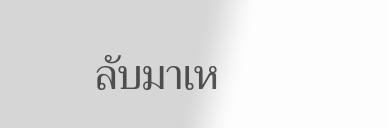ลับมาเห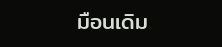มือนเดิม